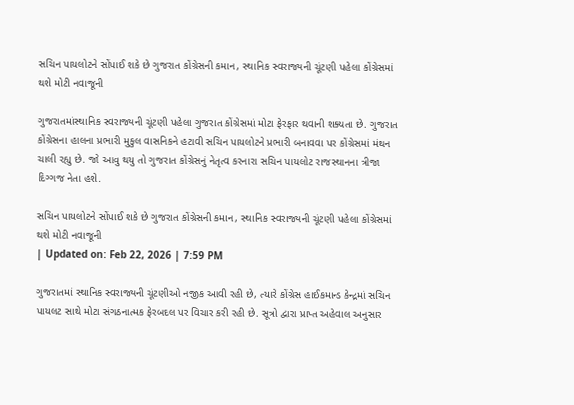સચિન પાયલોટને સોંપાઈ શકે છે ગુજરાત કોંગ્રેસની કમાન, સ્થાનિક સ્વરાજ્યની ચૂંટણી પહેલા કોંગ્રેસમાં થશે મોટી નવાજૂની

ગુજરાતમાંસ્થાનિક સ્વરાજ્યની ચૂંટણી પહેલા ગુજરાત કોંગ્રેસમાં મોટા ફેરફાર થવાની શક્યતા છે. ગુજરાત કોંગ્રેસના હાલના પ્રભારી મુકુલ વાસનિકને હટાવી સચિન પાયલોટને પ્રભારી બનાવવા પર કોંગ્રેસમાં મંથન ચાલી રહ્યુ છે. જો આવુ થયુ તો ગુજરાત કોંગ્રેસનું નેતૃત્વ કરનારા સચિન પાયલોટ રાજસ્થાનના ત્રીજા દિગ્ગજ નેતા હશે.

સચિન પાયલોટને સોંપાઈ શકે છે ગુજરાત કોંગ્રેસની કમાન, સ્થાનિક સ્વરાજ્યની ચૂંટણી પહેલા કોંગ્રેસમાં થશે મોટી નવાજૂની
| Updated on: Feb 22, 2026 | 7:59 PM

ગુજરાતમાં સ્થાનિક સ્વરાજ્યની ચૂંટણીઓ નજીક આવી રહી છે, ત્યારે કોંગ્રેસ હાઈકમાન્ડ કેન્દ્રમાં સચિન પાયલટ સાથે મોટા સંગઠનાત્મક ફેરબદલ પર વિચાર કરી રહી છે. સૂત્રો દ્વારા પ્રાપ્ત અહેવાલ અનુસાર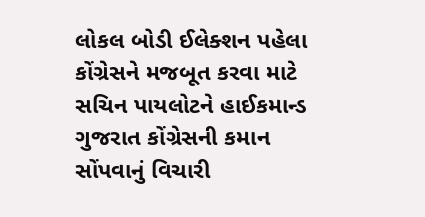લોકલ બોડી ઈલેક્શન પહેલા કોંગ્રેસને મજબૂત કરવા માટે સચિન પાયલોટને હાઈકમાન્ડ ગુજરાત કોંગ્રેસની કમાન સોંપવાનું વિચારી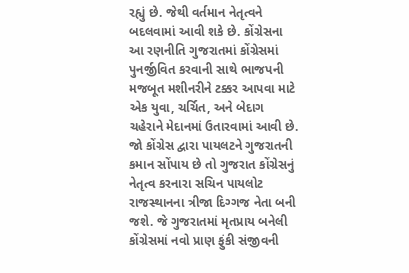રહ્યું છે. જેથી વર્તમાન નેતૃત્વને બદલવામાં આવી શકે છે. કોંગ્રેસના આ રણનીતિ ગુજરાતમાં કોંગ્રેસમાં પુનર્જીવિત કરવાની સાથે ભાજપની મજબૂત મશીનરીને ટક્કર આપવા માટે એક યુવા, ચર્ચિત, અને બેદાગ ચહેરાને મેદાનમાં ઉતારવામાં આવી છે. જો કોંગ્રેસ દ્વારા પાયલટને ગુજરાતની કમાન સોંપાય છે તો ગુજરાત કોંગ્રેસનું નેતૃત્વ કરનારા સચિન પાયલોટ રાજસ્થાનના ત્રીજા દિગ્ગજ નેતા બની જશે. જે ગુજરાતમાં મૃતપ્રાય બનેલી કોંગ્રેસમાં નવો પ્રાણ ફુંકી સંજીવની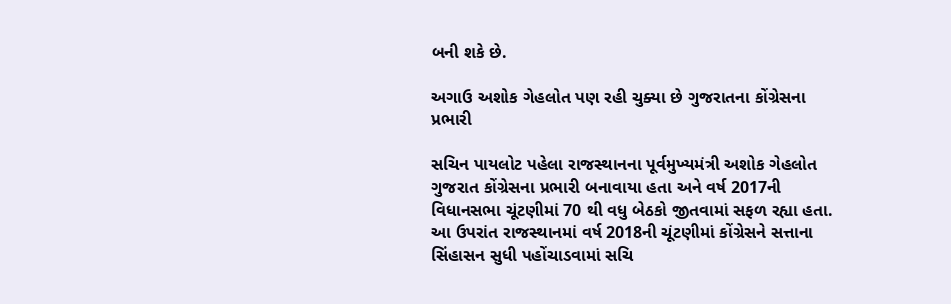બની શકે છે.

અગાઉ અશોક ગેહલોત પણ રહી ચુક્યા છે ગુજરાતના કોંગ્રેસના પ્રભારી

સચિન પાયલોટ પહેલા રાજસ્થાનના પૂર્વમુખ્યમંત્રી અશોક ગેહલોત ગુજરાત કોંગ્રેસના પ્રભારી બનાવાયા હતા અને વર્ષ 2017ની વિધાનસભા ચૂંટણીમાં 70 થી વધુ બેઠકો જીતવામાં સફળ રહ્યા હતા. આ ઉપરાંત રાજસ્થાનમાં વર્ષ 2018ની ચૂંટણીમાં કોંગ્રેસને સત્તાના સિંહાસન સુધી પહોંચાડવામાં સચિ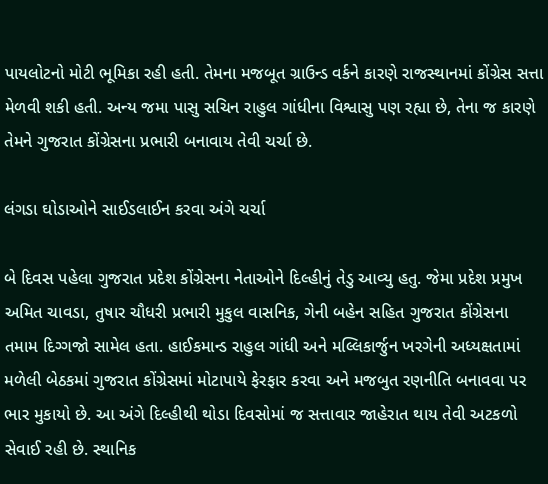પાયલોટનો મોટી ભૂમિકા રહી હતી. તેમના મજબૂત ગ્રાઉન્ડ વર્કને કારણે રાજસ્થાનમાં કોંગ્રેસ સત્તા મેળવી શકી હતી. અન્ય જમા પાસુ સચિન રાહુલ ગાંધીના વિશ્વાસુ પણ રહ્યા છે, તેના જ કારણે તેમને ગુજરાત કોંગ્રેસના પ્રભારી બનાવાય તેવી ચર્ચા છે.

લંગડા ઘોડાઓને સાઈડલાઈન કરવા અંગે ચર્ચા

બે દિવસ પહેલા ગુજરાત પ્રદેશ કોંગ્રેસના નેતાઓને દિલ્હીનું તેડુ આવ્યુ હતુ. જેમા પ્રદેશ પ્રમુખ અમિત ચાવડા, તુષાર ચૌધરી પ્રભારી મુકુલ વાસનિક, ગેની બહેન સહિત ગુજરાત કોંગ્રેસના તમામ દિગ્ગજો સામેલ હતા. હાઈકમાન્ડ રાહુલ ગાંધી અને મલ્લિકાર્જુન ખરગેની અધ્યક્ષતામાં મળેલી બેઠકમાં ગુજરાત કોંગ્રેસમાં મોટાપાયે ફેરફાર કરવા અને મજબુત રણનીતિ બનાવવા પર ભાર મુકાયો છે. આ અંગે દિલ્હીથી થોડા દિવસોમાં જ સત્તાવાર જાહેરાત થાય તેવી અટકળો સેવાઈ રહી છે. સ્થાનિક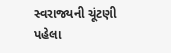સ્વરાજ્યની ચૂંટણી પહેલા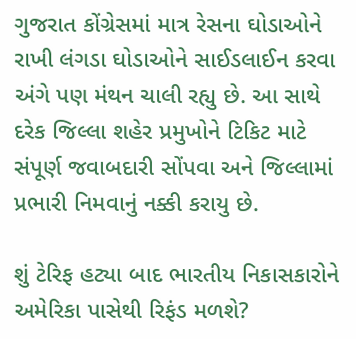ગુજરાત કોંગ્રેસમાં માત્ર રેસના ઘોડાઓને રાખી લંગડા ઘોડાઓને સાઈડલાઈન કરવા અંગે પણ મંથન ચાલી રહ્યુ છે. આ સાથે દરેક જિલ્લા શહેર પ્રમુખોને ટિકિટ માટે સંપૂર્ણ જવાબદારી સોંપવા અને જિલ્લામાં પ્રભારી નિમવાનું નક્કી કરાયુ છે.

શું ટેરિફ હટ્યા બાદ ભારતીય નિકાસકારોને અમેરિકા પાસેથી રિફંડ મળશે?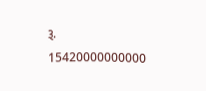રૂ. 15420000000000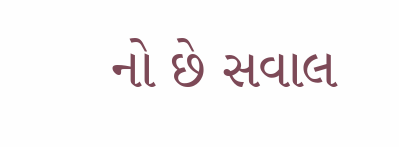નો છે સવાલ